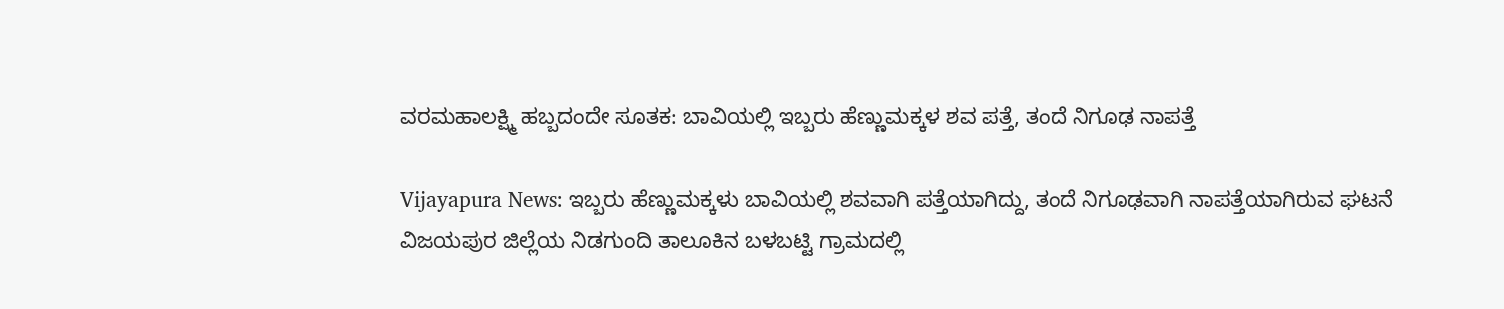ವರಮಹಾಲಕ್ಷ್ಮಿ ಹಬ್ಬದಂದೇ ಸೂತಕ: ಬಾವಿಯಲ್ಲಿ ಇಬ್ಬರು ಹೆಣ್ಣುಮಕ್ಕಳ ಶವ ಪತ್ತೆ, ತಂದೆ ನಿಗೂಢ ನಾಪತ್ತೆ

Vijayapura News: ಇಬ್ಬರು ಹೆಣ್ಣುಮಕ್ಕಳು ಬಾವಿಯಲ್ಲಿ ಶವವಾಗಿ ಪತ್ತೆಯಾಗಿದ್ದು, ತಂದೆ ನಿಗೂಢವಾಗಿ ನಾಪತ್ತೆಯಾಗಿರುವ ಘಟನೆ ವಿಜಯಪುರ ಜಿಲ್ಲೆಯ ನಿಡಗುಂದಿ ತಾಲೂಕಿನ ಬಳಬಟ್ಟಿ ಗ್ರಾಮದಲ್ಲಿ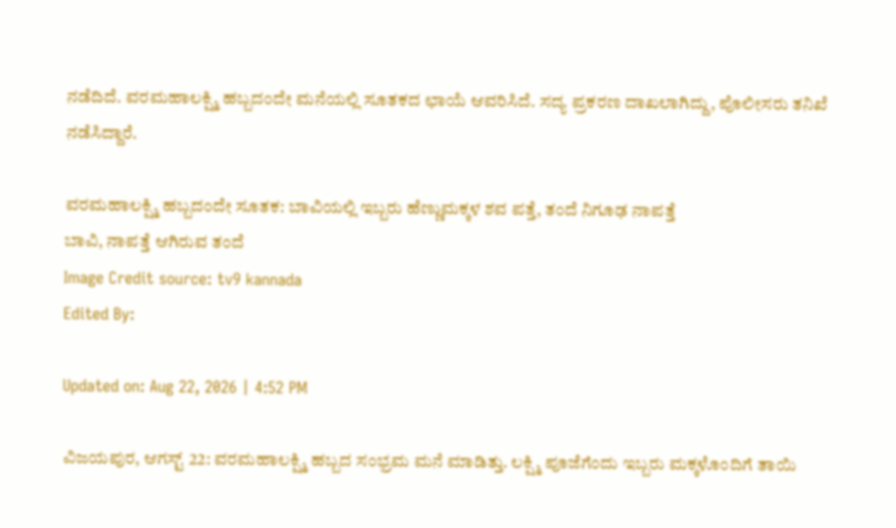ನಡೆದಿದೆ. ವರಮಹಾಲಕ್ಷ್ಮಿ ಹಬ್ಬದಂದೇ ಮನೆಯಲ್ಲಿ ಸೂತಕದ ಛಾಯೆ ಆವರಿಸಿದೆ. ಸದ್ಯ ಪ್ರಕರಣ ದಾಖಲಾಗಿದ್ದು, ಪೊಲೀಸರು ತನಿಖೆ ನಡೆಸಿದ್ದಾರೆ.

ವರಮಹಾಲಕ್ಷ್ಮಿ ಹಬ್ಬದಂದೇ ಸೂತಕ: ಬಾವಿಯಲ್ಲಿ ಇಬ್ಬರು ಹೆಣ್ಣುಮಕ್ಕಳ ಶವ ಪತ್ತೆ, ತಂದೆ ನಿಗೂಢ ನಾಪತ್ತೆ
ಬಾವಿ, ನಾಪತ್ತೆ ಆಗಿರುವ ತಂದೆ
Image Credit source: tv9 kannada
Edited By:

Updated on: Aug 22, 2026 | 4:52 PM

ವಿಜಯಪುರ, ಆಗಸ್ಟ್ 22: ವರಮಹಾಲಕ್ಷ್ಮಿ ಹಬ್ಬದ ಸಂಭ್ರಮ ಮನೆ ಮಾಡಿತ್ತು. ಲಕ್ಷ್ಮಿ ಪೂಜೆಗೆಂದು ಇಬ್ಬರು ಮಕ್ಕಳೊಂದಿಗೆ ತಾಯಿ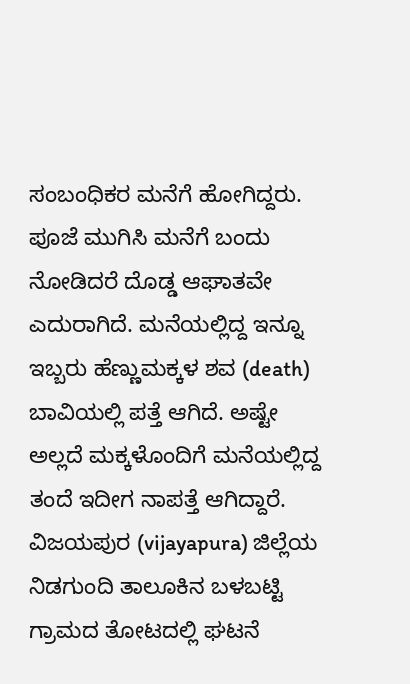ಸಂಬಂಧಿಕರ ಮನೆಗೆ ಹೋಗಿದ್ದರು. ಪೂಜೆ ಮುಗಿಸಿ ಮನೆಗೆ ಬಂದು ನೋಡಿದರೆ ದೊಡ್ಡ ಆಘಾತವೇ ಎದುರಾಗಿದೆ. ಮನೆಯಲ್ಲಿದ್ದ ಇನ್ನೂ ಇಬ್ಬರು ಹೆಣ್ಣುಮಕ್ಕಳ ಶವ (death)  ಬಾವಿಯಲ್ಲಿ ಪತ್ತೆ ಆಗಿದೆ. ಅಷ್ಟೇ ಅಲ್ಲದೆ ಮಕ್ಕಳೊಂದಿಗೆ ಮನೆಯಲ್ಲಿದ್ದ ತಂದೆ ಇದೀಗ ನಾಪತ್ತೆ ಆಗಿದ್ದಾರೆ. ವಿಜಯಪುರ (vijayapura) ಜಿಲ್ಲೆಯ ನಿಡಗುಂದಿ ತಾಲೂಕಿನ ಬಳಬಟ್ಟಿ ಗ್ರಾಮದ ತೋಟದಲ್ಲಿ ಘಟನೆ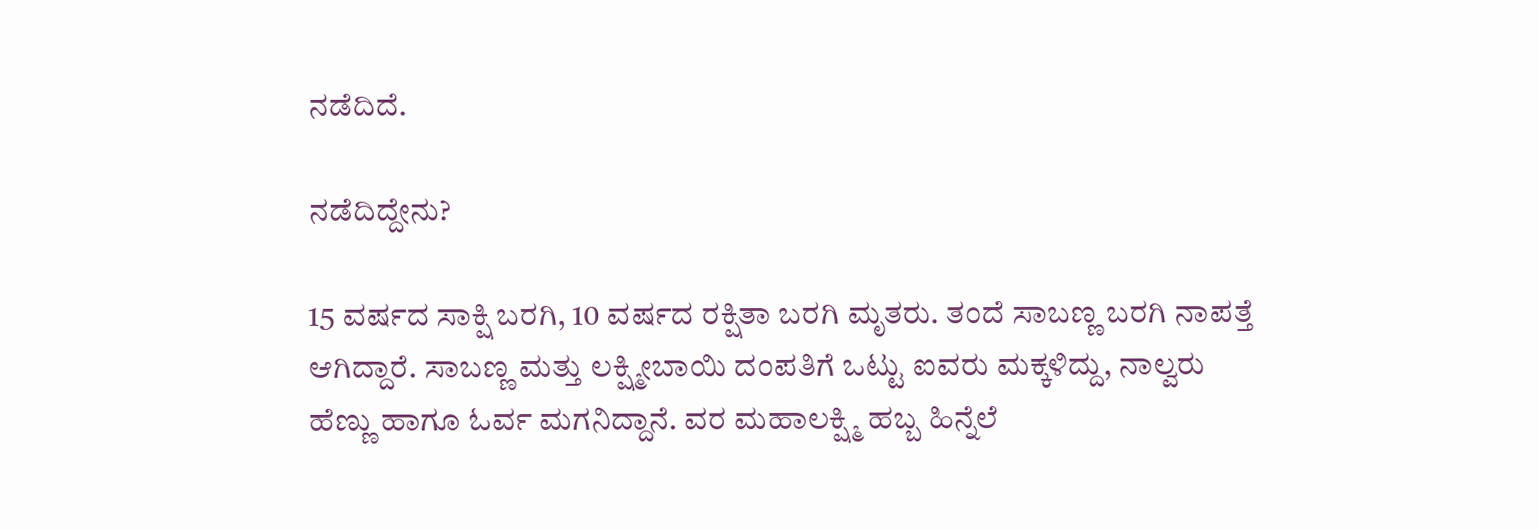ನಡೆದಿದೆ.

ನಡೆದಿದ್ದೇನು?

15 ವರ್ಷದ ಸಾಕ್ಷಿ ಬರಗಿ, 10 ವರ್ಷದ ರಕ್ಷಿತಾ ಬರಗಿ ಮೃತರು. ತಂದೆ ಸಾಬಣ್ಣ ಬರಗಿ ನಾಪತ್ತೆ ಆಗಿದ್ದಾರೆ. ಸಾಬಣ್ಣ ಮತ್ತು ಲಕ್ಷ್ಮೀಬಾಯಿ ದಂಪತಿಗೆ ಒಟ್ಟು ಐವರು ಮಕ್ಕಳಿದ್ದು, ನಾಲ್ವರು ಹೆಣ್ಣು ಹಾಗೂ ಓರ್ವ ಮಗನಿದ್ದಾನೆ. ವರ ಮಹಾಲಕ್ಷ್ಮಿ ಹಬ್ಬ ಹಿನ್ನೆಲೆ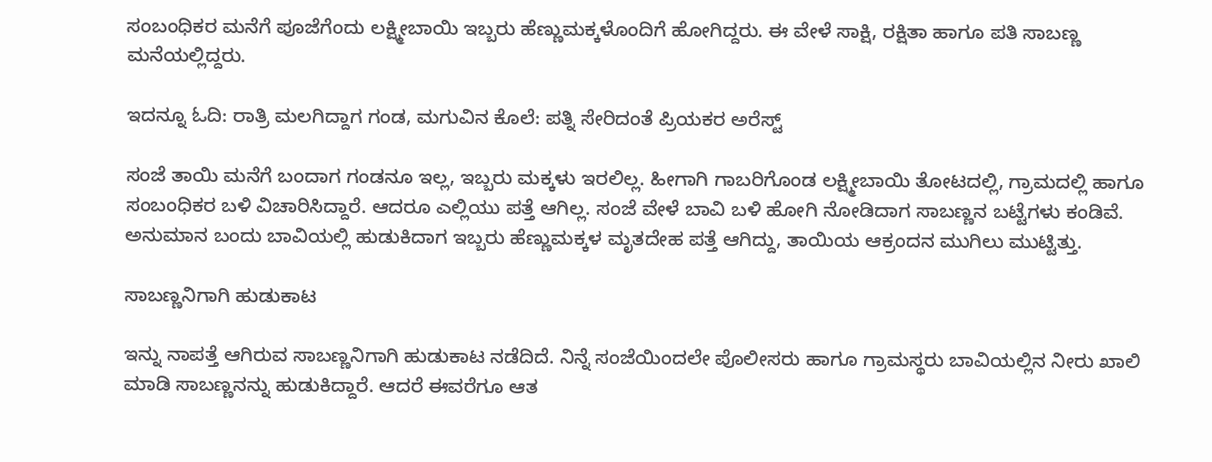ಸಂಬಂಧಿಕರ ಮನೆಗೆ ಪೂಜೆಗೆಂದು ಲಕ್ಷ್ಮೀಬಾಯಿ ಇಬ್ಬರು ಹೆಣ್ಣುಮಕ್ಕಳೊಂದಿಗೆ ಹೋಗಿದ್ದರು‌. ಈ ವೇಳೆ ಸಾಕ್ಷಿ, ರಕ್ಷಿತಾ ಹಾಗೂ ಪತಿ ಸಾಬಣ್ಣ ಮನೆಯಲ್ಲಿದ್ದರು.

ಇದನ್ನೂ ಓದಿ: ರಾತ್ರಿ ಮಲಗಿದ್ದಾಗ ಗಂಡ, ಮಗುವಿನ ಕೊಲೆ: ಪತ್ನಿ ಸೇರಿದಂತೆ ಪ್ರಿಯಕರ ಅರೆಸ್ಟ್

ಸಂಜೆ ತಾಯಿ ಮನೆಗೆ ಬಂದಾಗ ಗಂಡನೂ ಇಲ್ಲ, ಇಬ್ಬರು ಮಕ್ಕಳು ಇರಲಿಲ್ಲ. ಹೀಗಾಗಿ ಗಾಬರಿಗೊಂಡ ಲಕ್ಷ್ಮೀಬಾಯಿ ತೋಟದಲ್ಲಿ, ಗ್ರಾಮದಲ್ಲಿ ಹಾಗೂ ಸಂಬಂಧಿಕರ ಬಳಿ ವಿಚಾರಿಸಿದ್ದಾರೆ. ಆದರೂ ಎಲ್ಲಿಯು ಪತ್ತೆ ಆಗಿಲ್ಲ. ಸಂಜೆ ವೇಳೆ ಬಾವಿ ಬಳಿ ಹೋಗಿ ನೋಡಿದಾಗ ಸಾಬಣ್ಣನ ಬಟ್ಟೆಗಳು ಕಂಡಿವೆ. ಅನುಮಾನ ಬಂದು ಬಾವಿಯಲ್ಲಿ ಹುಡುಕಿದಾಗ ಇಬ್ಬರು ಹೆಣ್ಣುಮಕ್ಕಳ ಮೃತದೇಹ ಪತ್ತೆ ಆಗಿದ್ದು, ತಾಯಿಯ ಆಕ್ರಂದನ ಮುಗಿಲು ಮುಟ್ಟಿತ್ತು.

ಸಾಬಣ್ಣನಿಗಾಗಿ ಹುಡುಕಾಟ

ಇನ್ನು ನಾಪತ್ತೆ ಆಗಿರುವ ಸಾಬಣ್ಣನಿಗಾಗಿ ಹುಡುಕಾಟ ನಡೆದಿದೆ. ನಿನ್ನೆ ಸಂಜೆಯಿಂದಲೇ ಪೊಲೀಸರು ಹಾಗೂ ಗ್ರಾಮಸ್ಥರು ಬಾವಿಯಲ್ಲಿನ ನೀರು ಖಾಲಿ ಮಾಡಿ ಸಾಬಣ್ಣನನ್ನು ಹುಡುಕಿದ್ದಾರೆ. ಆದರೆ ಈವರೆಗೂ ಆತ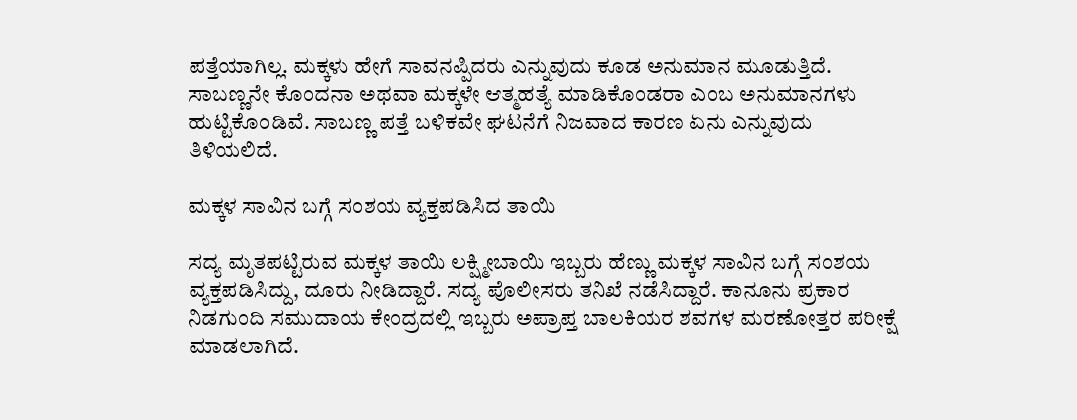ಪತ್ತೆಯಾಗಿಲ್ಲ. ಮಕ್ಕಳು ಹೇಗೆ ಸಾವನಪ್ಪಿದರು ಎನ್ನುವುದು ಕೂಡ ಅನುಮಾನ ಮೂಡುತ್ತಿದೆ. ಸಾಬಣ್ಣನೇ ಕೊಂದನಾ ಅಥವಾ ಮಕ್ಕಳೇ ಆತ್ಮಹತ್ಯೆ ಮಾಡಿಕೊಂಡರಾ ಎಂಬ ಅನುಮಾನಗಳು ಹುಟ್ಟಿಕೊಂಡಿವೆ. ಸಾಬಣ್ಣ ಪತ್ತೆ ಬಳಿಕವೇ ಘಟನೆಗೆ ನಿಜವಾದ ಕಾರಣ ಏನು ಎನ್ನುವುದು ತಿಳಿಯಲಿದೆ.

ಮಕ್ಕಳ ಸಾವಿನ ಬಗ್ಗೆ ಸಂಶಯ ವ್ಯಕ್ತಪಡಿಸಿದ ತಾಯಿ

ಸದ್ಯ ಮೃತಪಟ್ಟಿರುವ ಮಕ್ಕಳ ತಾಯಿ ಲಕ್ಷ್ಮೀಬಾಯಿ ಇಬ್ಬರು ಹೆಣ್ಣು ಮಕ್ಕಳ ಸಾವಿನ ಬಗ್ಗೆ ಸಂಶಯ ವ್ಯಕ್ತಪಡಿಸಿದ್ದು, ದೂರು ನೀಡಿದ್ದಾರೆ. ಸದ್ಯ ಪೊಲೀಸರು ತನಿಖೆ ನಡೆಸಿದ್ದಾರೆ. ಕಾನೂನು ಪ್ರಕಾರ ನಿಡಗುಂದಿ ಸಮುದಾಯ ಕೇಂದ್ರದಲ್ಲಿ ಇಬ್ಬರು ಅಪ್ರಾಪ್ತ ಬಾಲಕಿಯರ ಶವಗಳ ಮರಣೋತ್ತರ ಪರೀಕ್ಷೆ ಮಾಡಲಾಗಿದೆ.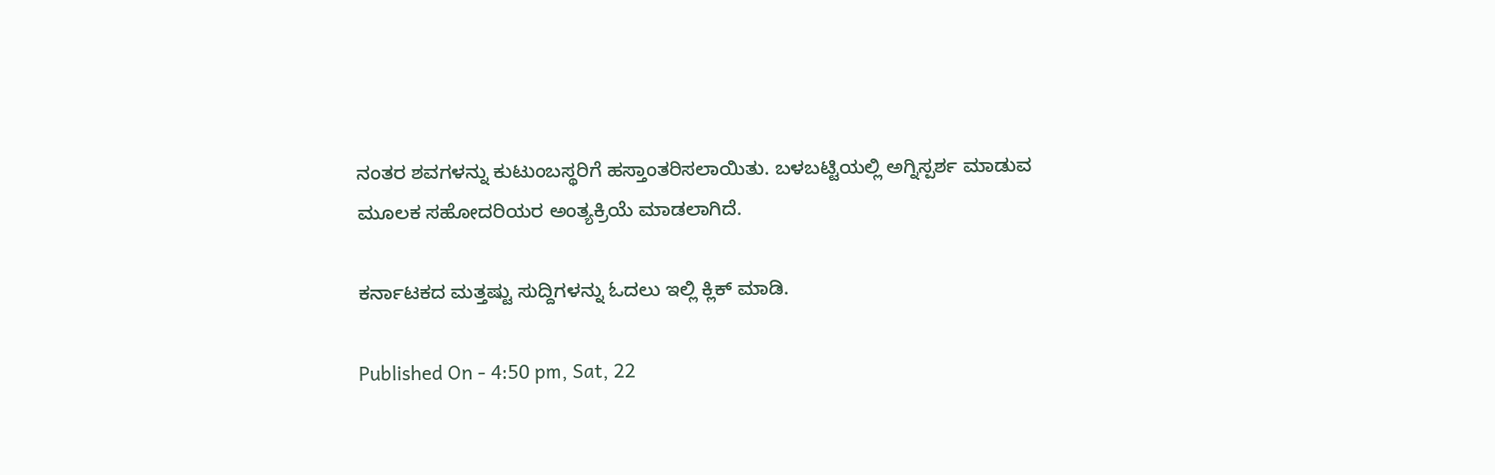ನಂತರ ಶವಗಳನ್ನು ಕುಟುಂಬಸ್ಥರಿಗೆ ಹಸ್ತಾಂತರಿಸಲಾಯಿತು. ಬಳಬಟ್ಟಿಯಲ್ಲಿ ಅಗ್ನಿಸ್ಪರ್ಶ ಮಾಡುವ ಮೂಲಕ ಸಹೋದರಿಯರ ಅಂತ್ಯಕ್ರಿಯೆ ಮಾಡಲಾಗಿದೆ.

ಕರ್ನಾಟಕದ ಮತ್ತಷ್ಟು ಸುದ್ದಿಗಳನ್ನು ಓದಲು ಇಲ್ಲಿ ಕ್ಲಿಕ್ ಮಾಡಿ.

Published On - 4:50 pm, Sat, 22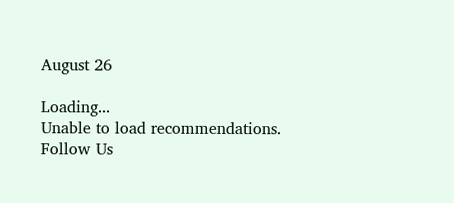August 26

Loading...
Unable to load recommendations.
Follow Us